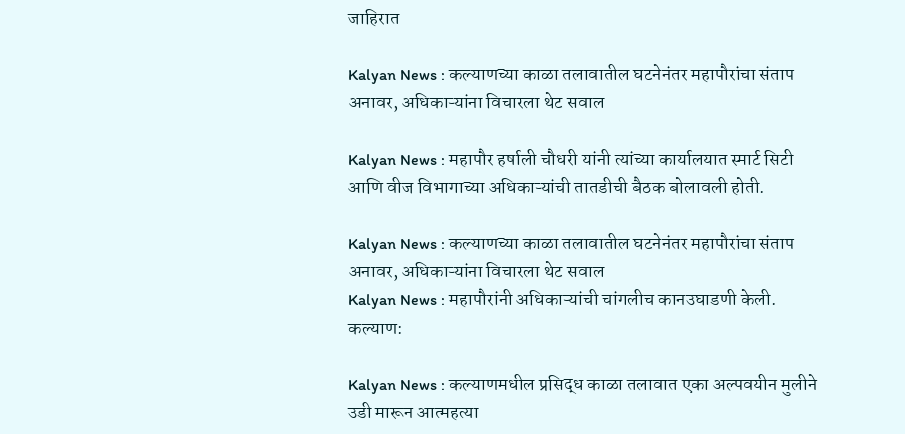जाहिरात

Kalyan News : कल्याणच्या काळा तलावातील घटनेनंतर महापौरांचा संताप अनावर, अधिकाऱ्यांना विचारला थेट सवाल

Kalyan News : महापौर हर्षाली चौधरी यांनी त्यांच्या कार्यालयात स्मार्ट सिटी आणि वीज विभागाच्या अधिकाऱ्यांची तातडीची बैठक बोलावली होती.

Kalyan News : कल्याणच्या काळा तलावातील घटनेनंतर महापौरांचा संताप अनावर, अधिकाऱ्यांना विचारला थेट सवाल
Kalyan News : महापौरांनी अधिकाऱ्यांची चांगलीच कानउघाडणी केली.
कल्याण:

Kalyan News : कल्याणमधील प्रसिद्ध काळा तलावात एका अल्पवयीन मुलीने उडी मारून आत्महत्या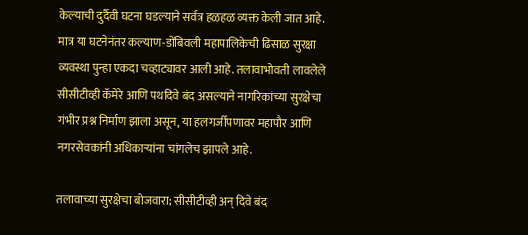केल्याची दुर्दैवी घटना घडल्याने सर्वत्र हळहळ व्यक्त केली जात आहे. मात्र या घटनेनंतर कल्याण-डोंबिवली महापालिकेची ढिसाळ सुरक्षा व्यवस्था पुन्हा एकदा चव्हाट्यावर आली आहे. तलावाभोवती लावलेले सीसीटीव्ही कॅमेरे आणि पथदिवे बंद असल्याने नागरिकांच्या सुरक्षेचा गंभीर प्रश्न निर्माण झाला असून, या हलगर्जीपणावर महापौर आणि नगरसेवकांनी अधिकाऱ्यांना चांगलेच झापले आहे.

तलावाच्या सुरक्षेचा बोजवारा; सीसीटीव्ही अन् दिवे बंद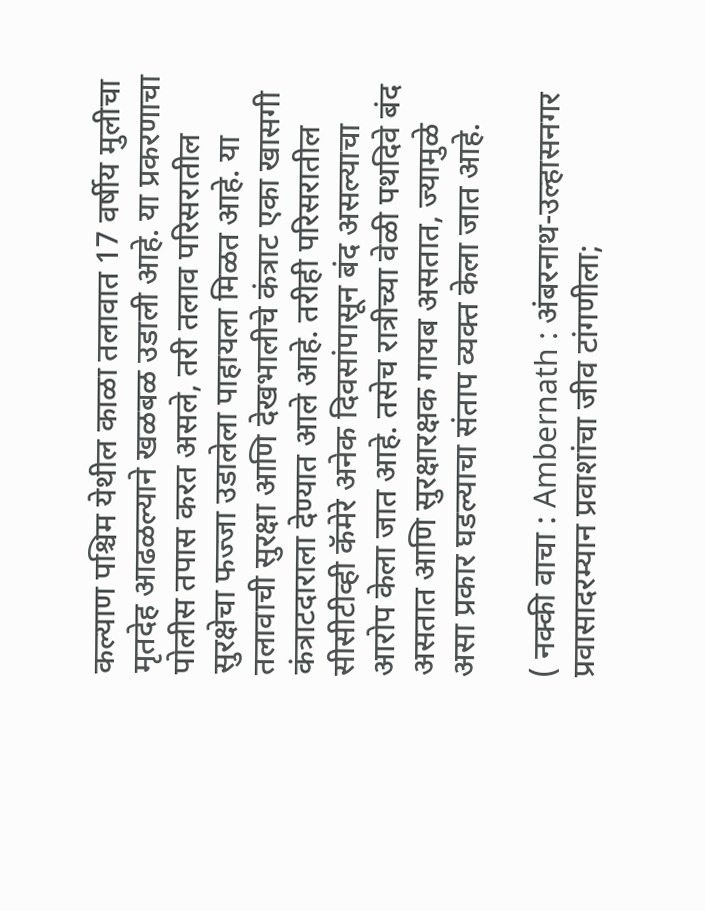कल्याण पश्चिम येथील काळा तलावात 17 वर्षीय मुलीचा मृतदेह आढळल्याने खळबळ उडाली आहे. या प्रकरणाचा पोलीस तपास करत असले, तरी तलाव परिसरातील सुरक्षेचा फज्जा उडालेला पाहायला मिळत आहे. या तलावाची सुरक्षा आणि देखभालीचे कंत्राट एका खासगी कंत्राटदाराला देण्यात आले आहे. तरीही परिसरातील सीसीटीव्ही कॅमेरे अनेक दिवसांपासून बंद असल्याचा आरोप केला जात आहे. तसेच रात्रीच्या वेळी पथदिवे बंद असतात आणि सुरक्षारक्षक गायब असतात, ज्यामुळे असा प्रकार घडल्याचा संताप व्यक्त केला जात आहे.

( नक्की वाचा : Ambernath : अंबरनाथ-उल्हासनगर प्रवासादरम्यान प्रवाशांचा जीव टांगणीला;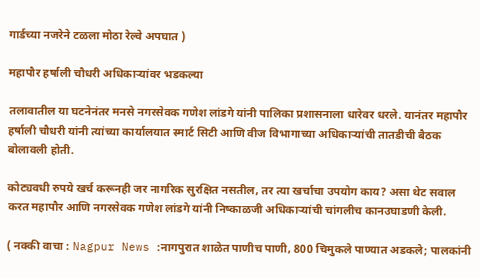गार्डच्या नजरेने टळला मोठा रेल्वे अपघात )

महापौर हर्षाली चौधरी अधिकाऱ्यांवर भडकल्या

तलावातील या घटनेनंतर मनसे नगरसेवक गणेश लांडगे यांनी पालिका प्रशासनाला धारेवर धरले. यानंतर महापौर हर्षाली चौधरी यांनी त्यांच्या कार्यालयात स्मार्ट सिटी आणि वीज विभागाच्या अधिकाऱ्यांची तातडीची बैठक बोलावली होती.

कोट्यवधी रुपये खर्च करूनही जर नागरिक सुरक्षित नसतील, तर त्या खर्चाचा उपयोग काय? असा थेट सवाल करत महापौर आणि नगरसेवक गणेश लांडगे यांनी निष्काळजी अधिकाऱ्यांची चांगलीच कानउघाडणी केली.

( नक्की वाचा : Nagpur News :नागपुरात शाळेत पाणीच पाणी, 800 चिमुकले पाण्यात अडकले; पालकांनी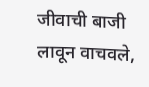जीवाची बाजी लावून वाचवले,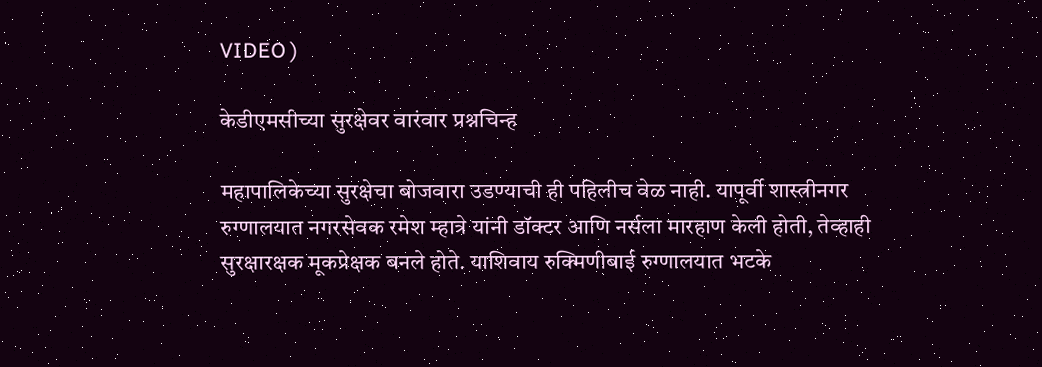VIDEO )

केडीएमसीच्या सुरक्षेवर वारंवार प्रश्नचिन्ह

महापालिकेच्या सुरक्षेचा बोजवारा उडण्याची ही पहिलीच वेळ नाही. यापूर्वी शास्त्रीनगर रुग्णालयात नगरसेवक रमेश म्हात्रे यांनी डॉक्टर आणि नर्सला मारहाण केली होती, तेव्हाही सुरक्षारक्षक मूकप्रेक्षक बनले होते. याशिवाय रुक्मिणीबाई रुग्णालयात भटके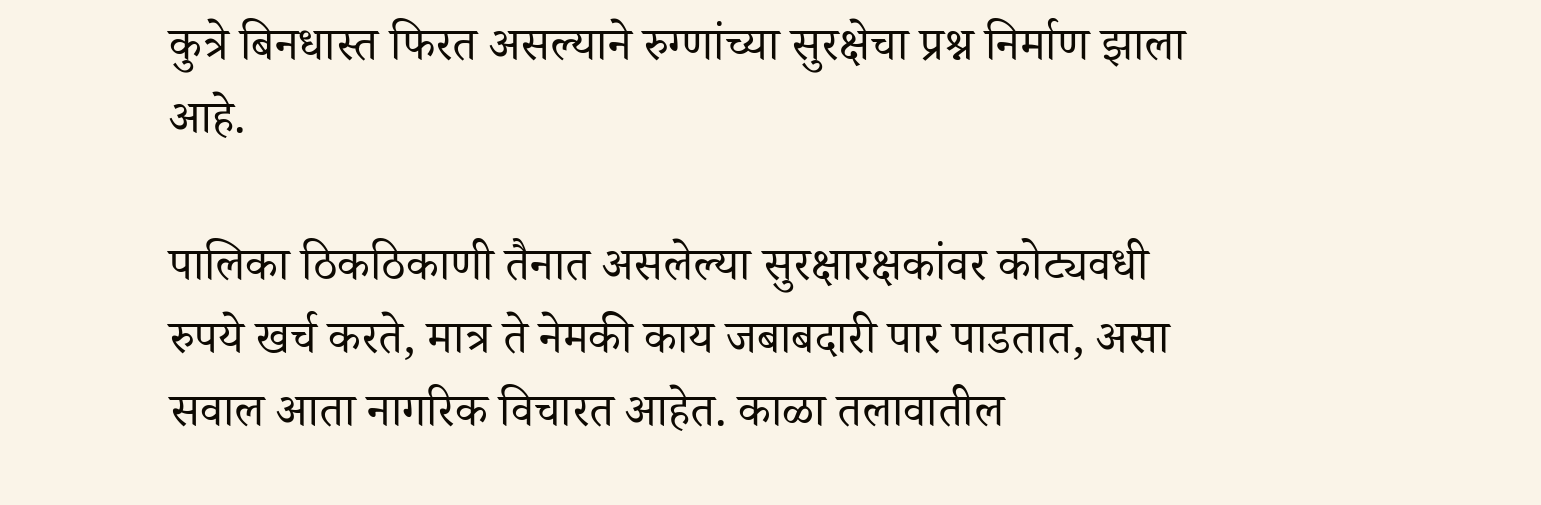कुत्रे बिनधास्त फिरत असल्याने रुग्णांच्या सुरक्षेचा प्रश्न निर्माण झाला आहे.

पालिका ठिकठिकाणी तैनात असलेल्या सुरक्षारक्षकांवर कोट्यवधी रुपये खर्च करते, मात्र ते नेमकी काय जबाबदारी पार पाडतात, असा सवाल आता नागरिक विचारत आहेत. काळा तलावातील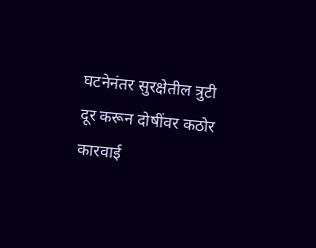घटनेनंतर सुरक्षेतील त्रुटी दूर करून दोषींवर कठोर कारवाई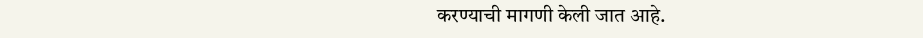करण्याची मागणी केली जात आहे.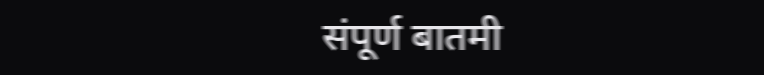संपूर्ण बातमी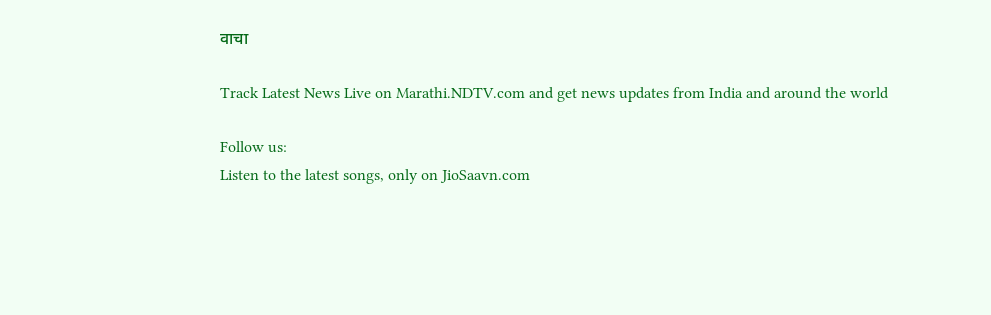वाचा

Track Latest News Live on Marathi.NDTV.com and get news updates from India and around the world

Follow us:
Listen to the latest songs, only on JioSaavn.com